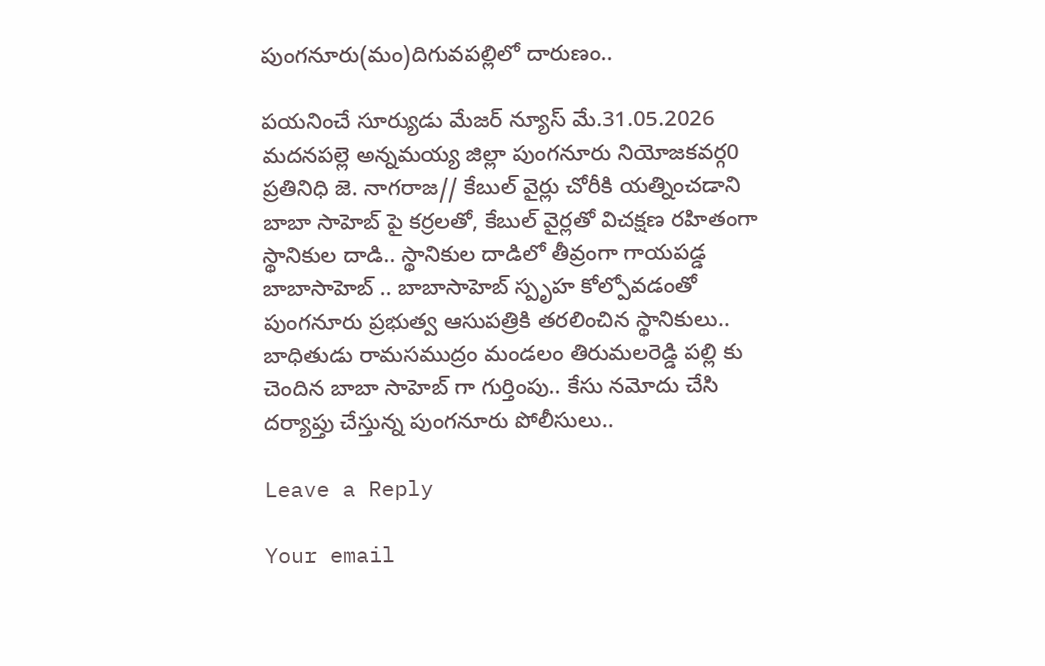పుంగనూరు(మం)దిగువపల్లిలో దారుణం..

పయనించే సూర్యుడు మేజర్ న్యూస్ మే.31.05.2026 మదనపల్లె అన్నమయ్య జిల్లా పుంగనూరు నియోజకవర్గ0 ప్రతినిధి జె. నాగరాజ// కేబుల్ వైర్లు చోరీకి యత్నించడాని బాబా సాహెబ్ పై కర్రలతో, కేబుల్ వైర్లతో విచక్షణ రహితంగా స్థానికుల దాడి.. స్థానికుల దాడిలో తీవ్రంగా గాయపడ్డ బాబాసాహెబ్ .. బాబాసాహెబ్ స్పృహ కోల్పోవడంతో పుంగనూరు ప్రభుత్వ ఆసుపత్రికి తరలించిన స్థానికులు.. బాధితుడు రామసముద్రం మండలం తిరుమలరెడ్డి పల్లి కు చెందిన బాబా సాహెబ్ గా గుర్తింపు.. కేసు నమోదు చేసి దర్యాప్తు చేస్తున్న పుంగనూరు పోలీసులు..

Leave a Reply

Your email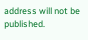address will not be published.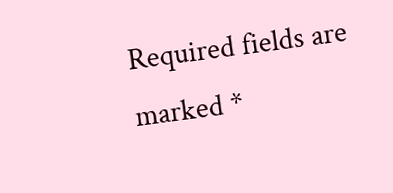Required fields are marked *